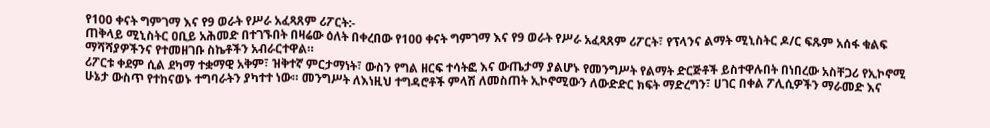የ100 ቀናት ግምገማ እና የ9 ወራት የሥራ አፈጻጸም ሪፖርት:-
ጠቅላይ ሚኒስትር ዐቢይ አሕመድ በተገኙበት በዛሬው ዕለት በቀረበው የ100 ቀናት ግምገማ እና የ9 ወራት የሥራ አፈጻጸም ሪፖርት፣ የፕላንና ልማት ሚኒስትር ዶ/ር ፍጹም አሰፋ ቁልፍ ማሻሻያዎችንና የተመዘገቡ ስኬቶችን አብራርተዋል።
ሪፖርቱ ቀደም ሲል ደካማ ተቋማዊ አቅም፣ ዝቅተኛ ምርታማነት፣ ውስን የግል ዘርፍ ተሳትፎ እና ውጤታማ ያልሆኑ የመንግሥት የልማት ድርጅቶች ይስተዋሉበት በነበረው አስቸጋሪ የኢኮኖሚ ሁኔታ ውስጥ የተከናወኑ ተግባራትን ያካተተ ነው። መንግሥት ለእነዚህ ተግዳሮቶች ምላሽ ለመስጠት ኢኮኖሚውን ለውድድር ክፍት ማድረግን፣ ሀገር በቀል ፖሊሲዎችን ማራመድ እና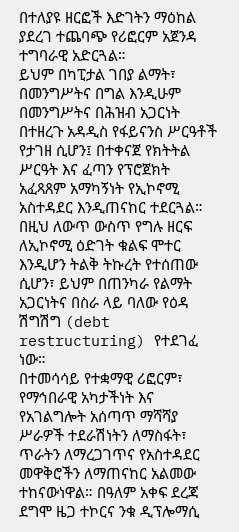በተለያዩ ዘርፎች እድገትን ማዕከል ያደረገ ተጨባጭ የሪፎርም አጀንዳ ተግባራዊ አድርጓል።
ይህም በካፒታል ገበያ ልማት፣ በመንግሥትና በግል እንዲሁም በመንግሥትና በሕዝብ አጋርነት በተዘረጉ አዳዲስ የፋይናንስ ሥርዓቶች የታገዘ ሲሆን፤ በተቀናጀ የክትትል ሥርዓት እና ፈጣን የፕሮጀክት አፈጻጸም አማካኝነት የኢኮኖሚ አስተዳደር እንዲጠናከር ተደርጓል።
በዚህ ለውጥ ውስጥ የግሉ ዘርፍ ለኢኮኖሚ ዕድገት ቁልፍ ሞተር እንዲሆን ትልቅ ትኩረት የተሰጠው ሲሆን፣ ይህም በጠንካራ የልማት አጋርነትና በስራ ላይ ባለው የዕዳ ሽግሽግ (debt restructuring) የተደገፈ ነው።
በተመሳሳይ የተቋማዊ ሪፎርም፣ የማኅበራዊ አካታችነት እና የአገልግሎት አሰጣጥ ማሻሻያ ሥራዎች ተደራሽነትን ለማስፋት፣ ጥራትን ለማረጋገጥና የአስተዳደር መዋቅሮችን ለማጠናከር አልመው ተከናውነዋል። በዓለም አቀፍ ደረጃ ደግሞ ዜጋ ተኮርና ንቁ ዲፕሎማሲ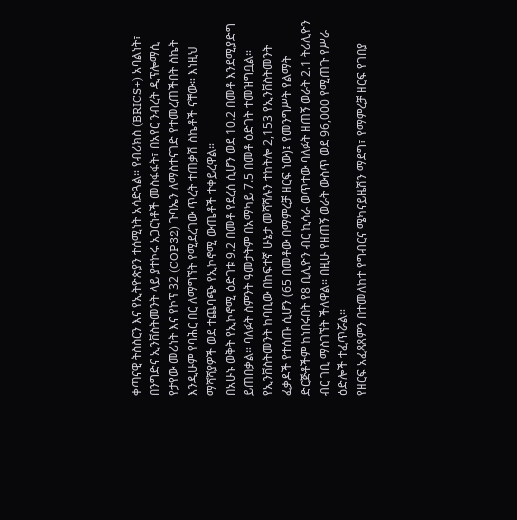ቀጣናዊ ትስስርን እና የኢትዮጵያን ተሰሚነት አሳድጓል። የብሪክስ (BRICS+) አባልነት፣ በንግድና ኢንቨስትመንት ላይ ያተኮሩ አጋርነቶች መስፋፋት፣ በአየር ንብረት ዲፕሎማሲ የታየው መሪነት እና የኮፕ 32 (COP32) ጉባኤን ለማስተናገድ የተመረጠችበት ስኬት እንዲሁም የባሕር በር ለማግኘት የሚደረገው ጥረት ተጠቃሽ ስኬቶች ናቸው። እነዚህ ማሻሻያዎች ወደ ተጨባጭ የኢኮኖሚ ውጤቶች ተቀይረዋል።
በአሁኑ ወቅት የኢኮኖሚ ዕድገቱ 9.2 በመቶ የደረሰ ሲሆን ወደ 10.2 በመቶ እንደሚያድግ ይጠበቃል። ባለፉት ስምንት ዓመታትም በአማካይ 7.5 በመቶ ዕድገት ተመዝግቧል። የኢንቨስትመንት ከባቢው በከፍተኛ ሁኔታ መሻሻሉን ተከትሎ 2,153 የኢንቨስትመንት ፈቃዶች የተሰጡ ሲሆን (65 በመቶው በማምረቻ ዘርፍ ነው)፤ የመንግሥት የልማት ድርጅቶችም ከነበሩበት የ8 ቢሊዮን ብር ኪሳራ ወጥተው ባለፉት ዘጠኝ ወራት 2.1 ትሪሊዮን ብር ገቢ ማስገኘት ችለዋል። በዚሁ የዘጠኝ ወራት ውስጥ ወደ 96,000 የሚጠጉ የሥራ ዕድሎች ተፈጥሯል።
የዘርፍ አፈጻጸምን በተመለከተ የግብርና ሜካናይዜሽን ማደግ፣ የማምረቻ ዘርፍ የገበያ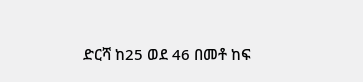ድርሻ ከ25 ወደ 46 በመቶ ከፍ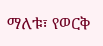ማለቱ፣ የወርቅ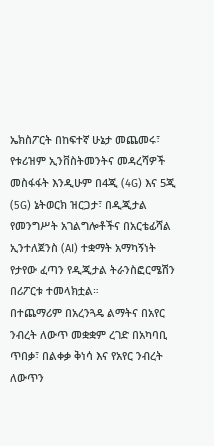ኤክስፖርት በከፍተኛ ሁኔታ መጨመሩ፣ የቱሪዝም ኢንቨስትመንትና መዳረሻዎች መስፋፋት እንዲሁም በ4ጂ (4G) እና 5ጂ (5G) ኔትወርክ ዝርጋታ፣ በዲጂታል የመንግሥት አገልግሎቶችና በአርቴፊሻል ኢንተለጀንስ (AI) ተቋማት አማካኝነት የታየው ፈጣን የዲጂታል ትራንስፎርሜሽን በሪፖርቱ ተመላክቷል።
በተጨማሪም በአረንጓዴ ልማትና በአየር ንብረት ለውጥ መቋቋም ረገድ በአካባቢ ጥበቃ፣ በልቀቃ ቅነሳ እና የአየር ንብረት ለውጥን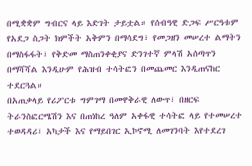በሚቋቋም ግብርና ላይ እድገት ታይቷል። የሰብዓዊ ድጋፍ ሥርዓቱም የአደጋ ስጋት ክምችት አቅምን በማሳደግ፣ የመጋዘን መሠረተ ልማትን በማስፋፋት፣ የቅድመ ማስጠንቀቂያና ድንገተኛ ምላሽ አሰጣጥን በማሻሻል እንዲሁም የሕዝብ ተሳትፎን በመጨመር እንዲጠናከር ተደርጓል።
በአጠቃላይ የሪፖርቱ ግምገማ በመዋቅራዊ ለውጥ፣ በዘርፍ ትራንስፎርሜሽን እና በጠነከረ ዓለም አቀፋዊ ተሳትፎ ላይ የተመሠረተ ተወዳዳሪ፣ አካታች እና የማይበገር ኢኮኖሚ ለመገንባት እየተደረገ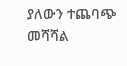ያለውን ተጨባጭ መሻሻል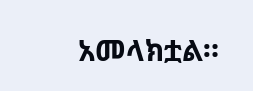አመላክቷል።